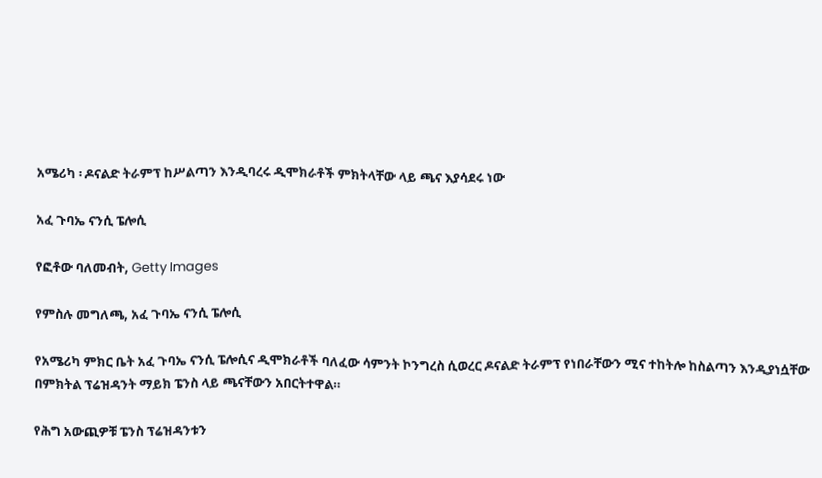አሜሪካ ፡ ዶናልድ ትራምፕ ከሥልጣን እንዲባረሩ ዲሞክራቶች ምክትላቸው ላይ ጫና እያሳደሩ ነው

አፈ ጉባኤ ናንሲ ፔሎሲ

የፎቶው ባለመብት, Getty Images

የምስሉ መግለጫ, አፈ ጉባኤ ናንሲ ፔሎሲ

የአሜሪካ ምክር ቤት አፈ ጉባኤ ናንሲ ፔሎሲና ዲሞክራቶች ባለፈው ሳምንት ኮንግረስ ሲወረር ዶናልድ ትራምፕ የነበራቸውን ሚና ተከትሎ ከስልጣን እንዲያነሷቸው በምክትል ፕሬዝዳንት ማይክ ፔንስ ላይ ጫናቸውን አበርትተዋል።

የሕግ አውጪዎቹ ፔንስ ፕሬዝዳንቱን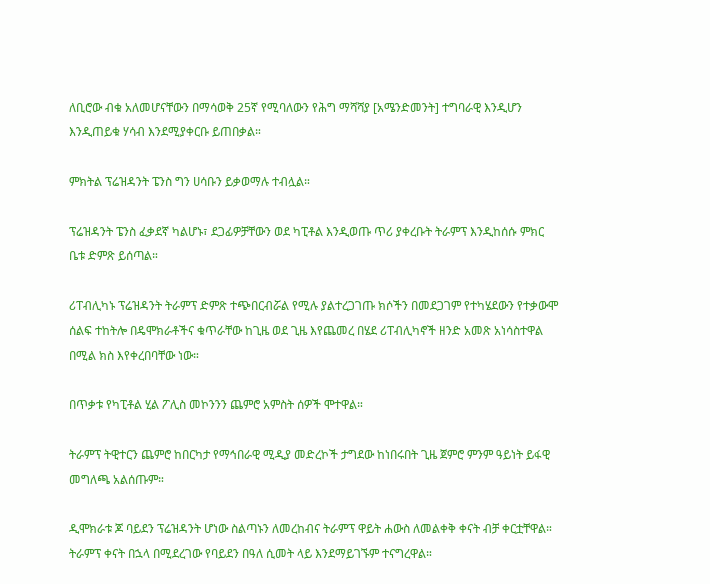ለቢሮው ብቁ አለመሆናቸውን በማሳወቅ 25ኛ የሚባለውን የሕግ ማሻሻያ [አሜንድመንት] ተግባራዊ እንዲሆን እንዲጠይቁ ሃሳብ እንደሚያቀርቡ ይጠበቃል።

ምክትል ፕሬዝዳንት ፔንስ ግን ሀሳቡን ይቃወማሉ ተብሏል።

ፕሬዝዳንት ፔንስ ፈቃደኛ ካልሆኑ፣ ደጋፊዎቻቸውን ወደ ካፒቶል እንዲወጡ ጥሪ ያቀረቡት ትራምፕ እንዲከሰሱ ምክር ቤቱ ድምጽ ይሰጣል።

ሪፐብሊካኑ ፕሬዝዳንት ትራምፕ ድምጽ ተጭበርብሯል የሚሉ ያልተረጋገጡ ክሶችን በመደጋገም የተካሄደውን የተቃውሞ ሰልፍ ተከትሎ በዴሞክራቶችና ቁጥራቸው ከጊዜ ወደ ጊዜ እየጨመረ በሄደ ሪፐብሊካኖች ዘንድ አመጽ አነሳስተዋል በሚል ክስ እየቀረበባቸው ነው።

በጥቃቱ የካፒቶል ሂል ፖሊስ መኮንንን ጨምሮ አምስት ሰዎች ሞተዋል።

ትራምፕ ትዊተርን ጨምሮ ከበርካታ የማኅበራዊ ሚዲያ መድረኮች ታግደው ከነበሩበት ጊዜ ጀምሮ ምንም ዓይነት ይፋዊ መግለጫ አልሰጡም።

ዲሞክራቱ ጆ ባይደን ፕሬዝዳንት ሆነው ስልጣኑን ለመረከብና ትራምፕ ዋይት ሐውስ ለመልቀቅ ቀናት ብቻ ቀርቷቸዋል። ትራምፕ ቀናት በኋላ በሚደረገው የባይደን በዓለ ሲመት ላይ እንደማይገኙም ተናግረዋል።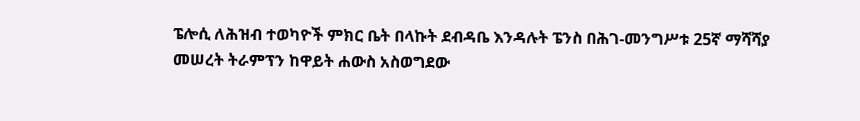ፔሎሲ ለሕዝብ ተወካዮች ምክር ቤት በላኩት ደብዳቤ እንዳሉት ፔንስ በሕገ-መንግሥቱ 25ኛ ማሻሻያ መሠረት ትራምፕን ከዋይት ሐውስ አስወግደው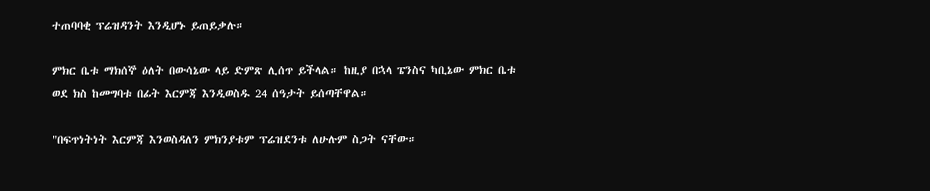ተጠባባቂ ፕሬዝዳንት እንዲሆኑ ይጠይቃሉ።

ምክር ቤቱ ማክሰኞ ዕለት በውሳኔው ላይ ድምጽ ሊሰጥ ይችላል። ከዚያ በኋላ ፔንስና ካቢኔው ምክር ቤቱ ወደ ክስ ከመግባቱ በፊት እርምጃ እንዲወስዱ 24 ሰዓታት ይሰጣቸዋል።

"በፍጥነትነት እርምጃ እንወስዳለን ምክንያቱም ፕሬዝደንቱ ለሁሉም ስጋት ናቸው።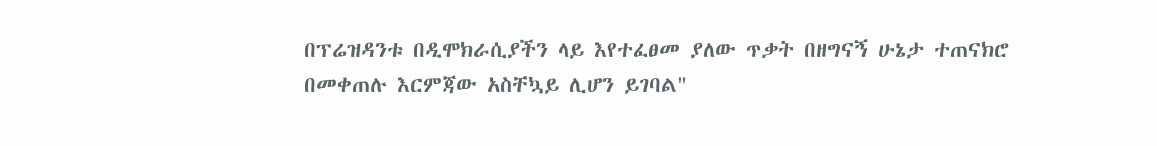በፕሬዝዳንቱ በዲሞክራሲያችን ላይ እየተፈፀመ ያለው ጥቃት በዘግናኝ ሁኔታ ተጠናክሮ በመቀጠሉ እርምጃው አስቸኳይ ሊሆን ይገባል"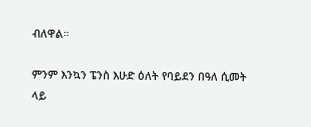ብለዋል።

ምንም እንኳን ፔንስ እሁድ ዕለት የባይደን በዓለ ሲመት ላይ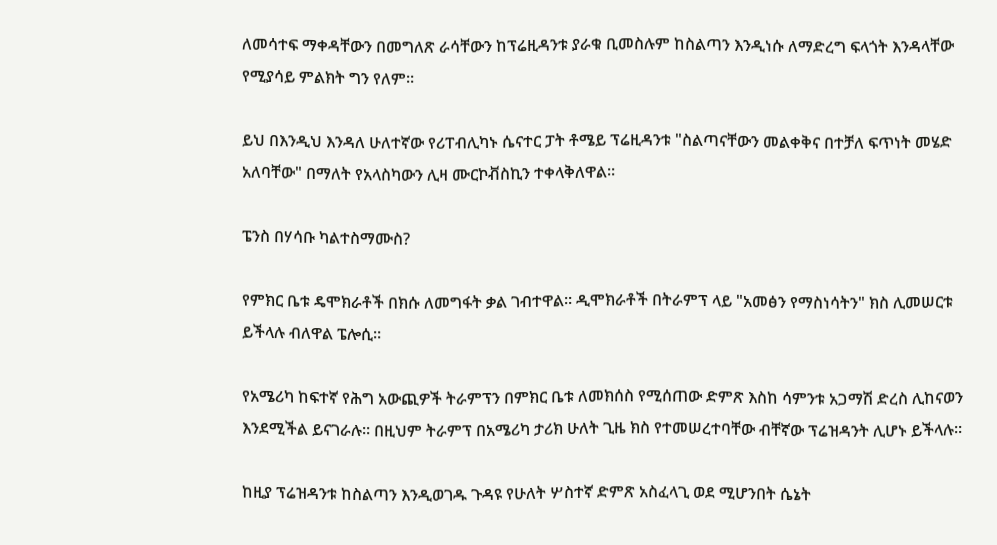ለመሳተፍ ማቀዳቸውን በመግለጽ ራሳቸውን ከፕሬዚዳንቱ ያራቁ ቢመስሉም ከስልጣን እንዲነሱ ለማድረግ ፍላጎት እንዳላቸው የሚያሳይ ምልክት ግን የለም።

ይህ በእንዲህ እንዳለ ሁለተኛው የሪፐብሊካኑ ሴናተር ፓት ቶሜይ ፕሬዚዳንቱ "ስልጣናቸውን መልቀቅና በተቻለ ፍጥነት መሄድ አለባቸው" በማለት የአላስካውን ሊዛ ሙርኮቭስኪን ተቀላቅለዋል።

ፔንስ በሃሳቡ ካልተስማሙስ?

የምክር ቤቱ ዴሞክራቶች በክሱ ለመግፋት ቃል ገብተዋል። ዲሞክራቶች በትራምፕ ላይ "አመፅን የማስነሳትን" ክስ ሊመሠርቱ ይችላሉ ብለዋል ፔሎሲ።

የአሜሪካ ከፍተኛ የሕግ አውጪዎች ትራምፕን በምክር ቤቱ ለመክሰስ የሚሰጠው ድምጽ እስከ ሳምንቱ አጋማሽ ድረስ ሊከናወን እንደሚችል ይናገራሉ። በዚህም ትራምፕ በአሜሪካ ታሪክ ሁለት ጊዜ ክስ የተመሠረተባቸው ብቸኛው ፕሬዝዳንት ሊሆኑ ይችላሉ።

ከዚያ ፕሬዝዳንቱ ከስልጣን እንዲወገዱ ጉዳዩ የሁለት ሦስተኛ ድምጽ አስፈላጊ ወደ ሚሆንበት ሴኔት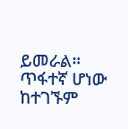ይመራል። ጥፋተኛ ሆነው ከተገኙም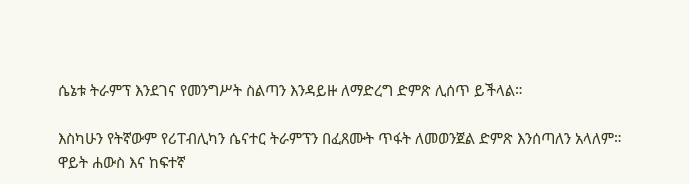ሴኔቱ ትራምፕ እንደገና የመንግሥት ስልጣን እንዳይዙ ለማድረግ ድምጽ ሊሰጥ ይችላል።

እስካሁን የትኛውም የሪፐብሊካን ሴናተር ትራምፕን በፈጸሙት ጥፋት ለመወንጀል ድምጽ እንሰጣለን አላለም። ዋይት ሐውስ እና ከፍተኛ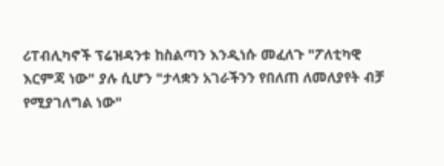ሪፐብሊካኖች ፕሬዝዳንቱ ከስልጣን እንዲነሱ መፈለጉ "ፖለቲካዊ እርምጃ ነው" ያሉ ሲሆን "ታላቋን አገራችንን የበለጠ ለመለያየት ብቻ የሚያገለግል ነው"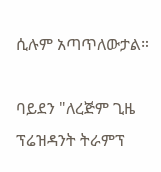ሲሉም አጣጥለውታል።

ባይደን "ለረጅም ጊዜ ፕሬዝዳንት ትራምፕ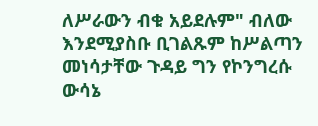ለሥራውን ብቁ አይደሉም" ብለው እንደሚያስቡ ቢገልጹም ከሥልጣን መነሳታቸው ጉዳይ ግን የኮንግረሱ ውሳኔ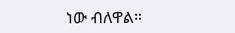ነው ብለዋል።